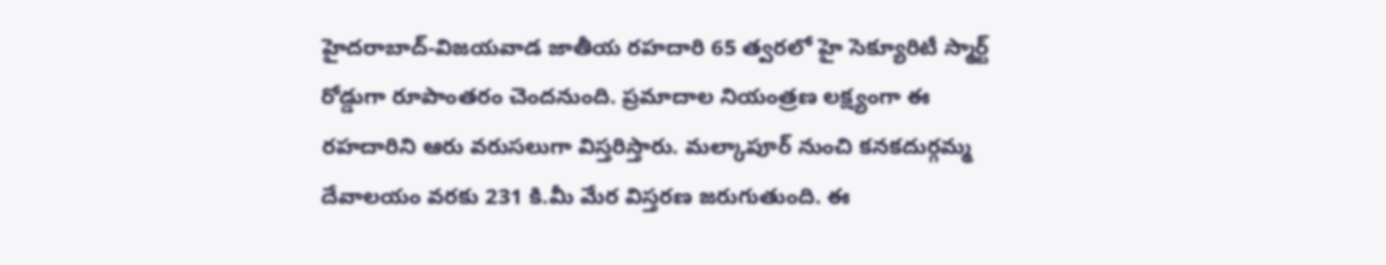హైదరాబాద్-విజయవాడ జాతీయ రహదారి 65 త్వరలో హై సెక్యూరిటీ స్మార్ట్ రోడ్డుగా రూపాంతరం చెందనుంది. ప్రమాదాల నియంత్రణ లక్ష్యంగా ఈ రహదారిని ఆరు వరుసలుగా విస్తరిస్తారు. మల్కాపూర్ నుంచి కనకదుర్గమ్మ దేవాలయం వరకు 231 కి.మీ మేర విస్తరణ జరుగుతుంది. ఈ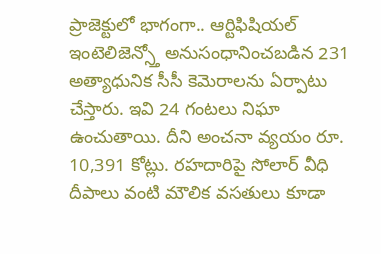ప్రాజెక్టులో భాగంగా.. ఆర్టిఫిషియల్ ఇంటెలిజెన్స్తో అనుసంధానించబడిన 231 అత్యాధునిక సీసీ కెమెరాలను ఏర్పాటు చేస్తారు. ఇవి 24 గంటలు నిఘా ఉంచుతాయి. దీని అంచనా వ్యయం రూ. 10,391 కోట్లు. రహదారిపై సోలార్ వీధి దీపాలు వంటి మౌలిక వసతులు కూడా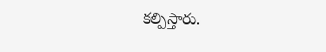కల్పిస్తారు.